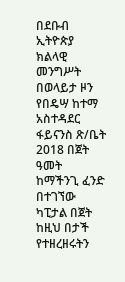በደቡብ ኢትዮጵያ ክልላዊ መንግሥት በወላይታ ዞን የበዴሣ ከተማ አስተዳደር ፋይናንስ ጽ/ቤት 2018 በጀት ዓመት ከማችንጊ ፈንድ በተገኘው ካፒታል በጀት ከዚህ በታች የተዘረዘሩትን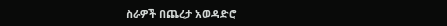ስራዎች በጨረታ አወዳድሮ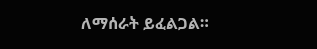ለማሰራት ይፈልጋል።